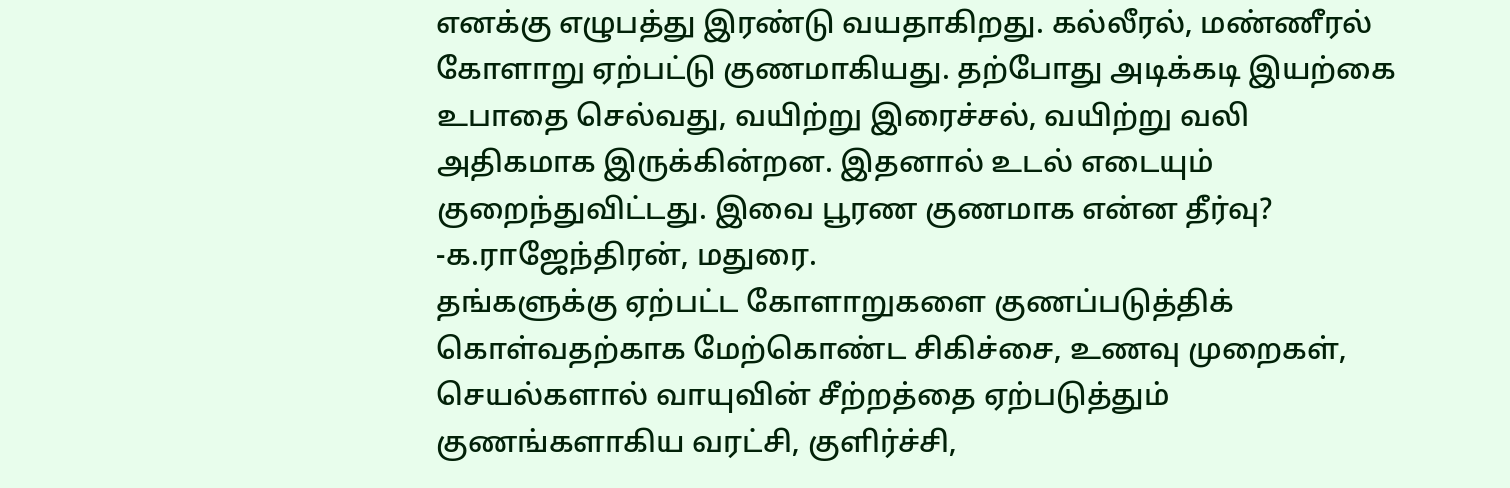எனக்கு எழுபத்து இரண்டு வயதாகிறது. கல்லீரல், மண்ணீரல் கோளாறு ஏற்பட்டு குணமாகியது. தற்போது அடிக்கடி இயற்கை உபாதை செல்வது, வயிற்று இரைச்சல், வயிற்று வலி அதிகமாக இருக்கின்றன. இதனால் உடல் எடையும் குறைந்துவிட்டது. இவை பூரண குணமாக என்ன தீர்வு?
-க.ராஜேந்திரன், மதுரை.
தங்களுக்கு ஏற்பட்ட கோளாறுகளை குணப்படுத்திக் கொள்வதற்காக மேற்கொண்ட சிகிச்சை, உணவு முறைகள், செயல்களால் வாயுவின் சீற்றத்தை ஏற்படுத்தும் குணங்களாகிய வரட்சி, குளிர்ச்சி,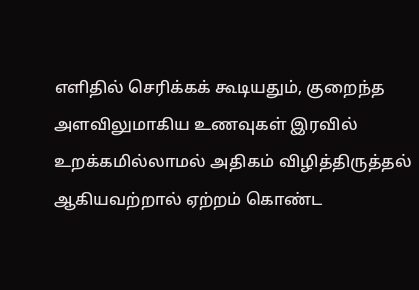எளிதில் செரிக்கக் கூடியதும், குறைந்த அளவிலுமாகிய உணவுகள் இரவில் உறக்கமில்லாமல் அதிகம் விழித்திருத்தல் ஆகியவற்றால் ஏற்றம் கொண்ட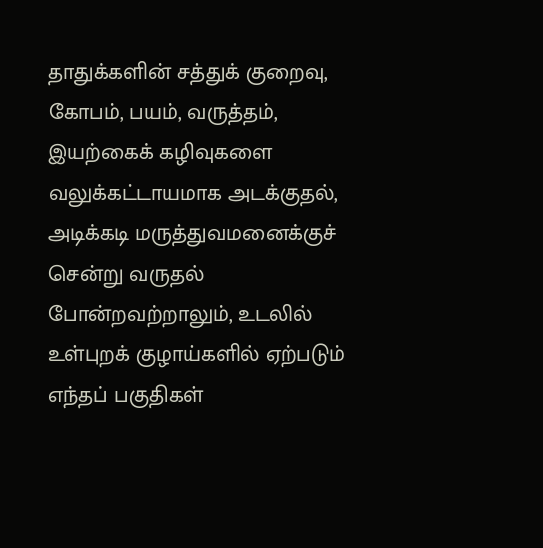தாதுக்களின் சத்துக் குறைவு, கோபம், பயம், வருத்தம், இயற்கைக் கழிவுகளை வலுக்கட்டாயமாக அடக்குதல், அடிக்கடி மருத்துவமனைக்குச் சென்று வருதல் போன்றவற்றாலும், உடலில் உள்புறக் குழாய்களில் ஏற்படும் எந்தப் பகுதிகள்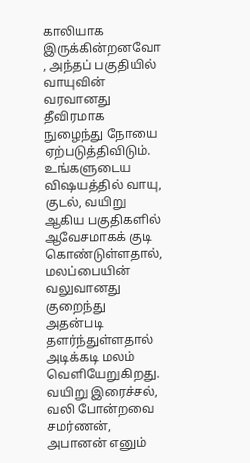காலியாக இருக்கின்றனவோ , அந்தப் பகுதியில் வாயுவின் வரவானது தீவிரமாக நுழைந்து நோயை ஏற்படுத்திவிடும்.
உங்களுடைய விஷயத்தில் வாயு, குடல், வயிறு ஆகிய பகுதிகளில் ஆவேசமாகக் குடி கொண்டுள்ளதால், மலப்பையின் வலுவானது குறைந்து அதன்படி தளர்ந்துள்ளதால் அடிக்கடி மலம் வெளியேறுகிறது. வயிறு இரைச்சல், வலி போன்றவை சமர்ணன், அபானன் எனும்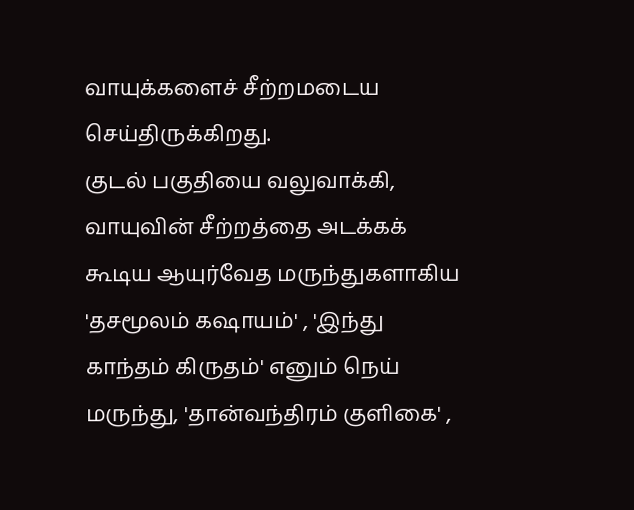வாயுக்களைச் சீற்றமடைய செய்திருக்கிறது.
குடல் பகுதியை வலுவாக்கி, வாயுவின் சீற்றத்தை அடக்கக் கூடிய ஆயுர்வேத மருந்துகளாகிய 'தசமூலம் கஷாயம்' , 'இந்து காந்தம் கிருதம்' எனும் நெய் மருந்து, 'தான்வந்திரம் குளிகை' ,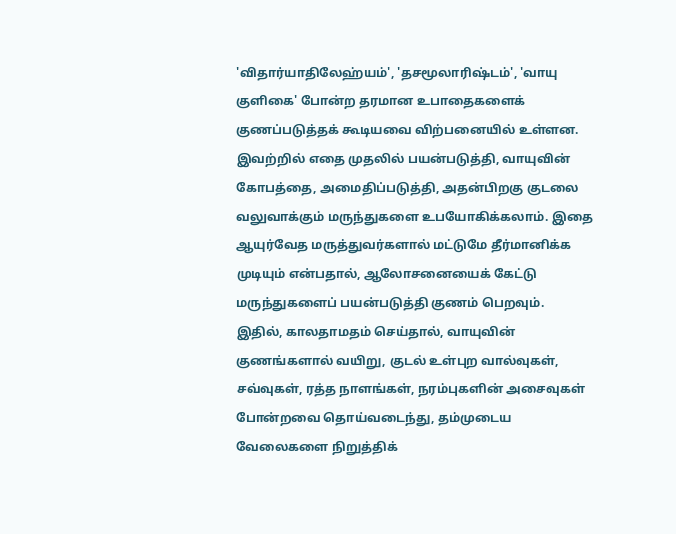'விதார்யாதிலேஹ்யம்', 'தசமூலாரிஷ்டம்', 'வாயு குளிகை' போன்ற தரமான உபாதைகளைக் குணப்படுத்தக் கூடியவை விற்பனையில் உள்ளன. இவற்றில் எதை முதலில் பயன்படுத்தி, வாயுவின் கோபத்தை, அமைதிப்படுத்தி, அதன்பிறகு குடலை வலுவாக்கும் மருந்துகளை உபயோகிக்கலாம். இதை ஆயுர்வேத மருத்துவர்களால் மட்டுமே தீர்மானிக்க முடியும் என்பதால், ஆலோசனையைக் கேட்டு மருந்துகளைப் பயன்படுத்தி குணம் பெறவும்.
இதில், காலதாமதம் செய்தால், வாயுவின் குணங்களால் வயிறு, குடல் உள்புற வால்வுகள், சவ்வுகள், ரத்த நாளங்கள், நரம்புகளின் அசைவுகள் போன்றவை தொய்வடைந்து, தம்முடைய வேலைகளை நிறுத்திக்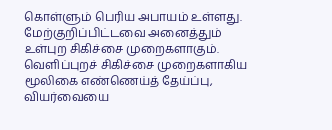கொள்ளும் பெரிய அபாயம் உள்ளது.
மேற்குறிப்பிட்டவை அனைத்தும் உள்புற சிகிச்சை முறைகளாகும். வெளிப்புறச் சிகிச்சை முறைகளாகிய மூலிகை எண்ணெய்த் தேய்ப்பு, வியர்வையை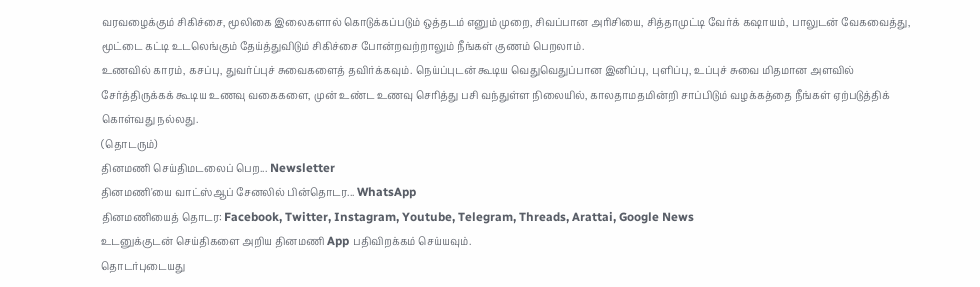வரவழைக்கும் சிகிச்சை, மூலிகை இலைகளால் கொடுக்கப்படும் ஒத்தடம் எனும் முறை, சிவப்பான அரிசியை, சித்தாமுட்டி வேர்க் கஷாயம், பாலுடன் வேகவைத்து, மூட்டை கட்டி உடலெங்கும் தேய்த்துவிடும் சிகிச்சை போன்றவற்றாலும் நீங்கள் குணம் பெறலாம்.
உணவில் காரம், கசப்பு, துவர்ப்புச் சுவைகளைத் தவிர்க்கவும். நெய்ப்புடன் கூடிய வெதுவெதுப்பான இனிப்பு, புளிப்பு, உப்புச் சுவை மிதமான அளவில் சேர்த்திருக்கக் கூடிய உணவு வகைகளை, முன் உண்ட உணவு செரித்து பசி வந்துள்ள நிலையில், காலதாமதமின்றி சாப்பிடும் வழக்கத்தை நீங்கள் ஏற்படுத்திக் கொள்வது நல்லது.
(தொடரும்)
தினமணி செய்திமடலைப் பெற... Newsletter
தினமணி'யை வாட்ஸ்ஆப் சேனலில் பின்தொடர... WhatsApp
தினமணியைத் தொடர: Facebook, Twitter, Instagram, Youtube, Telegram, Threads, Arattai, Google News
உடனுக்குடன் செய்திகளை அறிய தினமணி App பதிவிறக்கம் செய்யவும்.
தொடர்புடையது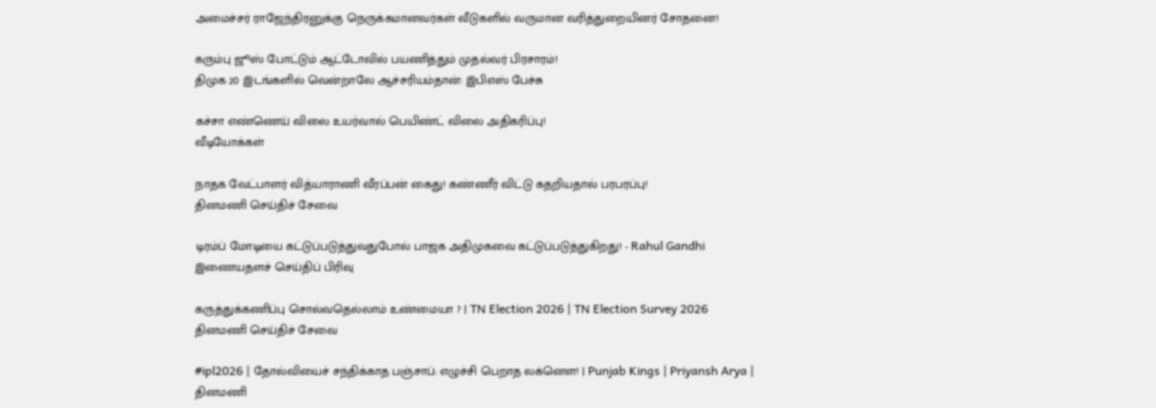அமைச்சர் ராஜேந்திரனுக்கு நெருக்கமானவர்கள் வீடுகளில் வருமான வரித்துறையினர் சோதனை!

கரும்பு ஜூஸ் போட்டும் ஆட்டோவில் பயணித்தும் முதல்வர் பிரசாரம்!
திமுக 20 இடங்களில் வென்றாலே ஆச்சரியம்தான்: இபிஎஸ் பேச்சு

கச்சா எண்ணெய் விலை உயர்வால் பெயிண்ட் விலை அதிகரிப்பு!
வீடியோக்கள்

நாதக வேட்பாளர் வித்யாராணி வீரப்பன் கைது! கண்ணீர் விட்டு கதறியதால் பரபரப்பு!
தினமணி செய்திச் சேவை

டிரம்ப் மோடியை கட்டுப்படுத்துவதுபோல் பாஜக அதிமுகவை கட்டுப்படுத்துகிறது! - Rahul Gandhi
இணையதளச் செய்திப் பிரிவு

கருத்துக்கணிப்பு சொல்வதெல்லாம் உண்மையா ? | TN Election 2026 | TN Election Survey 2026
தினமணி செய்திச் சேவை

#ipl2026 | தோல்வியைச் சந்திக்காத பஞ்சாப்: எழுச்சி பெறாத லக்னௌ! | Punjab Kings | Priyansh Arya |
தினமணி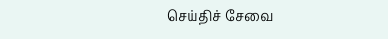செய்திச் சேவை